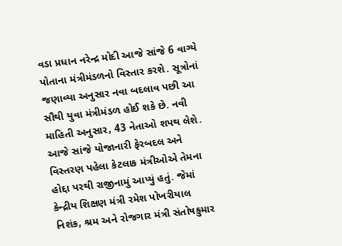વડા પ્રધાન નરેન્દ્ર મોદી આજે સાંજે 6 વાગ્યે પોતાના મંત્રીમંડળનો વિસ્તાર કરશે. સૂત્રોનાં જણાવ્યા અનુસાર નવા બદલાવ પછી આ સૌથી યુવા મંત્રીમંડળ હોઈ શકે છે. નવી માહિતી અનુસાર, 43 નેતાઓ શપથ લેશે. આજે સાંજે યોજાનારી ફેરબદલ અને વિસ્તરણ પહેલા કેટલાક મંત્રીઓએ તેમના હોદ્દા પરથી રાજીનામું આપ્યું હતું. જેમાં કેન્દ્રીય શિક્ષણ મંત્રી રમેશ પોખરીયાલ નિશંક, શ્રમ અને રોજગાર મંત્રી સંતોષકુમાર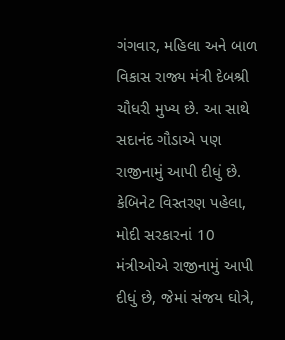ગંગવાર, મહિલા અને બાળ વિકાસ રાજ્ય મંત્રી દેબશ્રી ચૌધરી મુખ્ય છે. આ સાથે સદાનંદ ગૌડાએ પણ રાજીનામું આપી દીધું છે. કેબિનેટ વિસ્તરણ પહેલા, મોદી સરકારનાં 10 મંત્રીઓએ રાજીનામું આપી દીધું છે, જેમાં સંજય ઘોત્રે,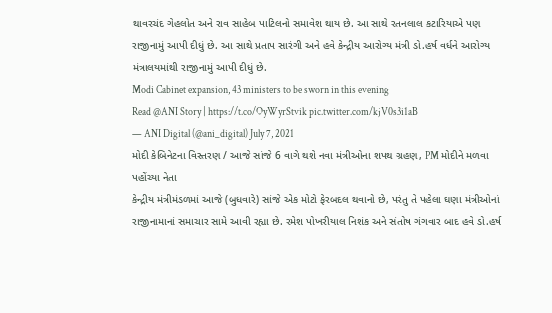થાવરચંદ ગેહલોત અને રાવ સાહેબ પાટિલનો સમાવેશ થાય છે. આ સાથે રતનલાલ કટારિયાએ પણ રાજીનામું આપી દીધું છે. આ સાથે પ્રતાપ સારંગી અને હવે કેન્દ્રીય આરોગ્ય મંત્રી ડો.હર્ષ વર્ધને આરોગ્ય મંત્રાલયમાંથી રાજીનામું આપી દીધું છે.
Modi Cabinet expansion, 43 ministers to be sworn in this evening
Read @ANI Story | https://t.co/OyWyrStvik pic.twitter.com/kjV0s3i1aB
— ANI Digital (@ani_digital) July 7, 2021
મોદી કેબિનેટના વિસ્તરણ / આજે સાંજે 6 વાગે થશે નવા મંત્રીઓના શપથ ગ્રહણ, PM મોદીને મળવા પહોંચ્યા નેતા
કેન્દ્રીય મંત્રીમંડળમાં આજે (બુધવારે) સાંજે એક મોટો ફેરબદલ થવાનો છે, પરંતુ તે પહેલા ઘણા મંત્રીઓનાં રાજીનામાનાં સમાચાર સામે આવી રહ્યા છે. રમેશ પોખરીયાલ નિશંક અને સંતોષ ગંગવાર બાદ હવે ડો.હર્ષ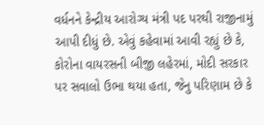વર્ધનને કેન્દ્રીય આરોગ્ય મંત્રી પદ પરથી રાજીનામું આપી દીધું છે. એવું કહેવામાં આવી રહ્યું છે કે, કોરોના વાયરસની બીજી લહેરમાં, મોદી સરકાર પર સવાલો ઉભા થયા હતા, જેનુ પરિણામ છે કે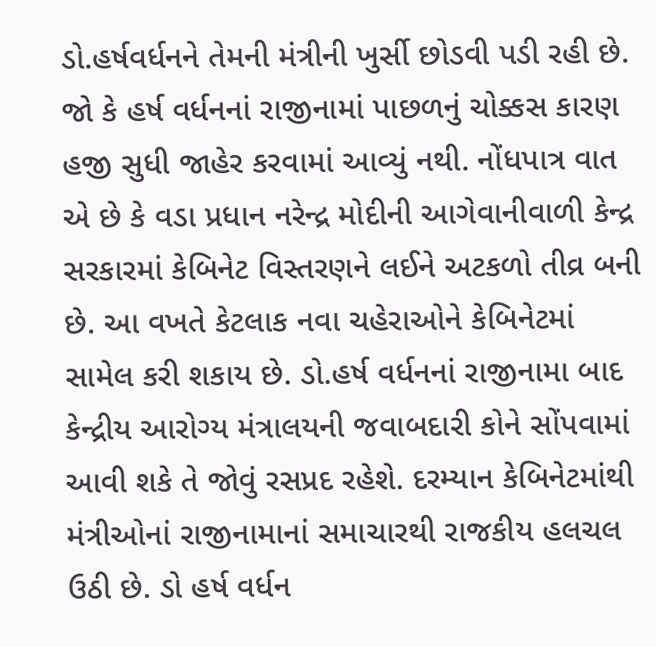ડો.હર્ષવર્ધનને તેમની મંત્રીની ખુર્સી છોડવી પડી રહી છે. જો કે હર્ષ વર્ધનનાં રાજીનામાં પાછળનું ચોક્કસ કારણ હજી સુધી જાહેર કરવામાં આવ્યું નથી. નોંધપાત્ર વાત એ છે કે વડા પ્રધાન નરેન્દ્ર મોદીની આગેવાનીવાળી કેન્દ્ર સરકારમાં કેબિનેટ વિસ્તરણને લઈને અટકળો તીવ્ર બની છે. આ વખતે કેટલાક નવા ચહેરાઓને કેબિનેટમાં સામેલ કરી શકાય છે. ડો.હર્ષ વર્ધનનાં રાજીનામા બાદ કેન્દ્રીય આરોગ્ય મંત્રાલયની જવાબદારી કોને સોંપવામાં આવી શકે તે જોવું રસપ્રદ રહેશે. દરમ્યાન કેબિનેટમાંથી મંત્રીઓનાં રાજીનામાનાં સમાચારથી રાજકીય હલચલ ઉઠી છે. ડો હર્ષ વર્ધન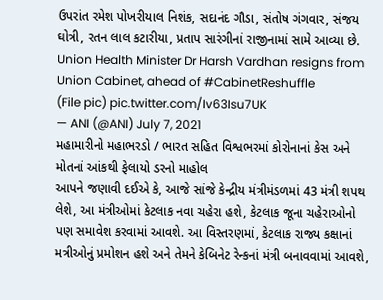ઉપરાંત રમેશ પોખરીયાલ નિશંક, સદાનંદ ગૌડા, સંતોષ ગંગવાર, સંજય ઘોત્રી, રતન લાલ કટારીયા, પ્રતાપ સારંગીનાં રાજીનામાં સામે આવ્યા છે.
Union Health Minister Dr Harsh Vardhan resigns from Union Cabinet, ahead of #CabinetReshuffle
(File pic) pic.twitter.com/Iv63Isu7UK
— ANI (@ANI) July 7, 2021
મહામારીનો મહાભરડો / ભારત સહિત વિશ્વભરમાં કોરોનાનાં કેસ અને મોતનાં આંકથી ફેલાયો ડરનો માહોલ
આપને જણાવી દઈએ કે, આજે સાંજે કેન્દ્રીય મંત્રીમંડળમાં 43 મંત્રી શપથ લેશે, આ મંત્રીઓમાં કેટલાક નવા ચહેરા હશે, કેટલાક જૂના ચહેરાઓનો પણ સમાવેશ કરવામાં આવશે. આ વિસ્તરણમાં, કેટલાક રાજ્ય કક્ષાનાં મત્રીઓનું પ્રમોશન હશે અને તેમને કેબિનેટ રેન્કનાં મંત્રી બનાવવામાં આવશે,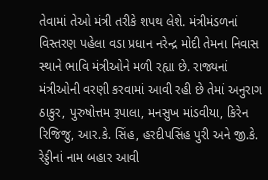તેવામાં તેઓ મંત્રી તરીકે શપથ લેશે. મંત્રીમંડળનાં વિસ્તરણ પહેલા વડા પ્રધાન નરેન્દ્ર મોદી તેમના નિવાસ સ્થાને ભાવિ મંત્રીઓને મળી રહ્યા છે. રાજ્યનાં મંત્રીઓની વરણી કરવામાં આવી રહી છે તેમાં અનુરાગ ઠાકુર, પુરુષોત્તમ રૂપાલા, મનસુખ માંડવીયા, કિરેન રિજિજુ, આર.કે. સિંહ, હરદીપસિંહ પુરી અને જી.કે. રેડ્ડીનાં નામ બહાર આવી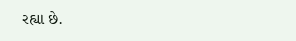રહ્યા છે.